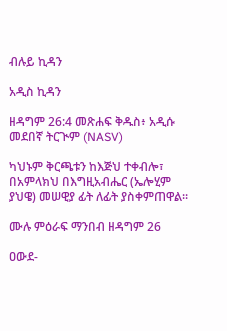ብሉይ ኪዳን

አዲስ ኪዳን

ዘዳግም 26:4 መጽሐፍ ቅዱስ፥ አዲሱ መደበኛ ትርጒም (NASV)

ካህኑም ቅርጫቱን ከእጅህ ተቀብሎ፣ በአምላክህ በእግዚአብሔር (ኤሎሂም ያህዌ) መሠዊያ ፊት ለፊት ያስቀምጠዋል።

ሙሉ ምዕራፍ ማንበብ ዘዳግም 26

ዐውደ-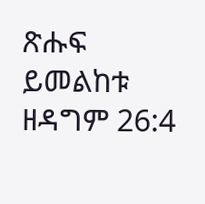ጽሑፍ ይመልከቱ ዘዳግም 26:4